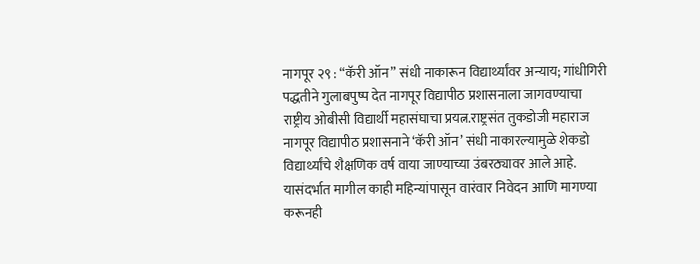नागपूर २९ : “कॅरी ऑन” संधी नाकारून विद्यार्थ्यांवर अन्याय; गांधीगिरी पद्धतीने गुलाबपुष्प देत नागपूर विद्यापीठ प्रशासनाला जागवण्याचा राष्ट्रीय ओबीसी विद्यार्थी महासंघाचा प्रयत्न.राष्ट्रसंत तुकडोजी महाराज नागपूर विद्यापीठ प्रशासनाने ‘कॅरी ऑन’ संधी नाकारल्यामुळे शेकडो विद्यार्थ्यांचे शैक्षणिक वर्ष वाया जाण्याच्या उंबरठ्यावर आले आहे. यासंदर्भात मागील काही महिन्यांपासून वारंवार निवेदन आणि मागण्या करूनही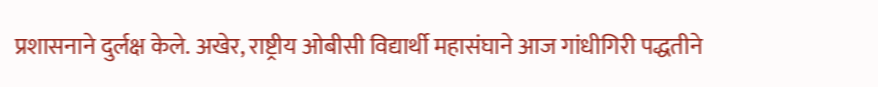प्रशासनाने दुर्लक्ष केले. अखेर, राष्ट्रीय ओबीसी विद्यार्थी महासंघाने आज गांधीगिरी पद्धतीने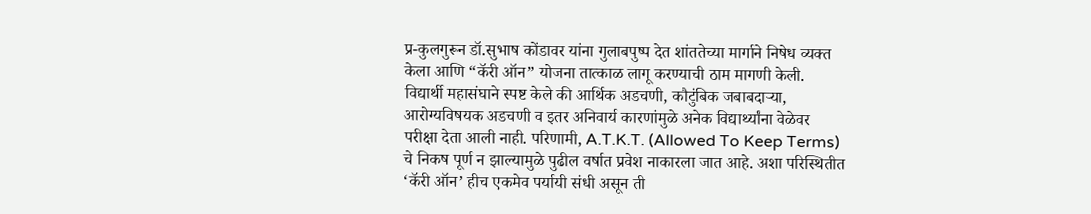प्र-कुलगुरून डॉ.सुभाष कोंडावर यांना गुलाबपुष्प देत शांततेच्या मार्गाने निषेध व्यक्त केला आणि “कॅरी ऑन” योजना तात्काळ लागू करण्याची ठाम मागणी केली.
विद्यार्थी महासंघाने स्पष्ट केले की आर्थिक अडचणी, कौटुंबिक जबाबदाऱ्या, आरोग्यविषयक अडचणी व इतर अनिवार्य कारणांमुळे अनेक विद्यार्थ्यांना वेळेवर परीक्षा देता आली नाही. परिणामी, A.T.K.T. (Allowed To Keep Terms) चे निकष पूर्ण न झाल्यामुळे पुढील वर्षात प्रवेश नाकारला जात आहे. अशा परिस्थितीत ‘कॅरी ऑन’ हीच एकमेव पर्यायी संधी असून ती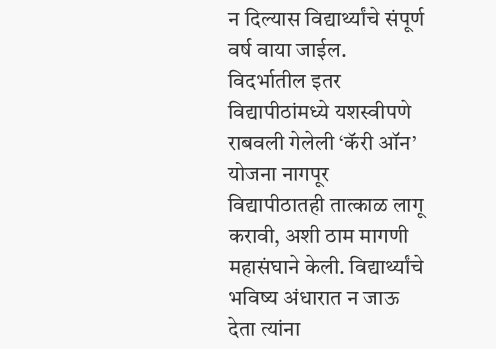न दिल्यास विद्यार्थ्यांचे संपूर्ण वर्ष वाया जाईल.
विदर्भातील इतर विद्यापीठांमध्ये यशस्वीपणे राबवली गेलेली ‘कॅरी ऑन’ योजना नागपूर विद्यापीठातही तात्काळ लागू करावी, अशी ठाम मागणी महासंघाने केली. विद्यार्थ्यांचे भविष्य अंधारात न जाऊ देता त्यांना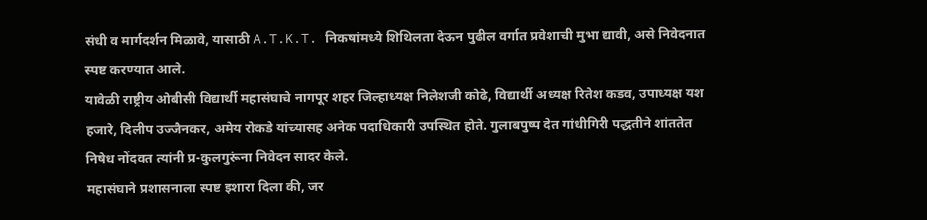संधी व मार्गदर्शन मिळावे, यासाठी A.T.K.T. निकषांमध्ये शिथिलता देऊन पुढील वर्गात प्रवेशाची मुभा द्यावी, असे निवेदनात स्पष्ट करण्यात आले.
यावेळी राष्ट्रीय ओबीसी विद्यार्थी महासंघाचे नागपूर शहर जिल्हाध्यक्ष निलेशजी कोढे, विद्यार्थी अध्यक्ष रितेश कडव, उपाध्यक्ष यश हजारे, दिलीप उज्जैनकर, अमेय रोकडे यांच्यासह अनेक पदाधिकारी उपस्थित होते. गुलाबपुष्प देत गांधीगिरी पद्धतीने शांततेत निषेध नोंदवत त्यांनी प्र-कुलगुरूंना निवेदन सादर केले.
महासंघाने प्रशासनाला स्पष्ट इशारा दिला की, जर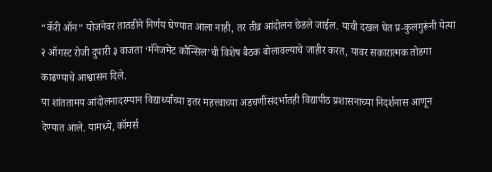“कॅरी ऑन” योजनेवर तातडीने निर्णय घेण्यात आला नाही, तर तीव्र आंदोलन छेडले जाईल. याची दखल घेत प्र-कुलगुरूंनी येत्या २ ऑगस्ट रोजी दुपारी ३ वाजता ‘मॅनेजमेंट कौन्सिल’ची विशेष बैठक बोलावल्याचे जाहीर करत, यावर सकारात्मक तोडगा काढण्याचे आश्वासन दिले.
या शांततामय आंदोलनादरम्यान विद्यार्थ्यांच्या इतर महत्त्वाच्या अडचणींसंदर्भातही विद्यापीठ प्रशासनाच्या निदर्शनास आणून देण्यात आले. यामध्ये, कॉमर्स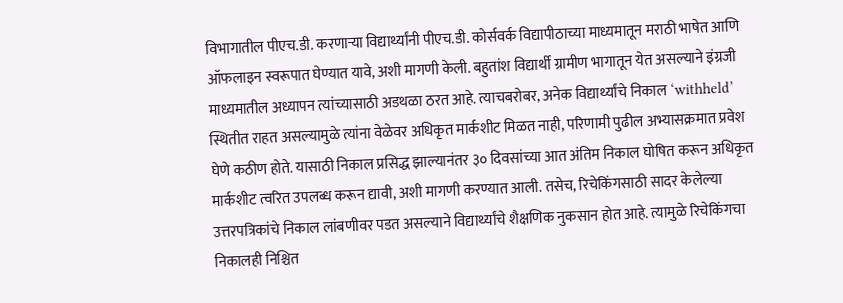विभागातील पीएच.डी. करणाऱ्या विद्यार्थ्यांनी पीएच.डी. कोर्सवर्क विद्यापीठाच्या माध्यमातून मराठी भाषेत आणि ऑफलाइन स्वरूपात घेण्यात यावे, अशी मागणी केली. बहुतांश विद्यार्थी ग्रामीण भागातून येत असल्याने इंग्रजी माध्यमातील अध्यापन त्यांच्यासाठी अडथळा ठरत आहे. त्याचबरोबर, अनेक विद्यार्थ्यांचे निकाल ‘withheld’ स्थितीत राहत असल्यामुळे त्यांना वेळेवर अधिकृत मार्कशीट मिळत नाही, परिणामी पुढील अभ्यासक्रमात प्रवेश घेणे कठीण होते. यासाठी निकाल प्रसिद्ध झाल्यानंतर ३० दिवसांच्या आत अंतिम निकाल घोषित करून अधिकृत मार्कशीट त्वरित उपलब्ध करून द्यावी, अशी मागणी करण्यात आली. तसेच, रिचेकिंगसाठी सादर केलेल्या उत्तरपत्रिकांचे निकाल लांबणीवर पडत असल्याने विद्यार्थ्यांचे शैक्षणिक नुकसान होत आहे. त्यामुळे रिचेकिंगचा निकालही निश्चित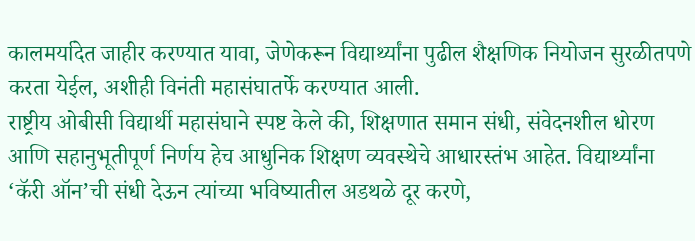कालमर्यादेत जाहीर करण्यात यावा, जेणेकरून विद्यार्थ्यांना पुढील शैक्षणिक नियोजन सुरळीतपणे करता येईल, अशीही विनंती महासंघातर्फे करण्यात आली.
राष्ट्रीय ओबीसी विद्यार्थी महासंघाने स्पष्ट केले की, शिक्षणात समान संधी, संवेदनशील धोरण आणि सहानुभूतीपूर्ण निर्णय हेच आधुनिक शिक्षण व्यवस्थेचे आधारस्तंभ आहेत. विद्यार्थ्यांना ‘कॅरी ऑन’ची संधी देऊन त्यांच्या भविष्यातील अडथळे दूर करणे,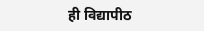ही विद्यापीठ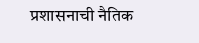प्रशासनाची नैतिक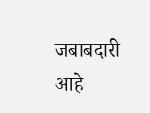जबाबदारी आहे